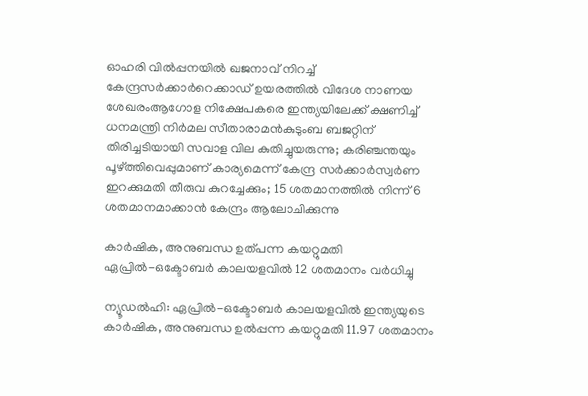ഓഹരി വില്‍പ്പനയില്‍ ഖജനാവ് നിറച്ച്‌ കേന്ദ്രസർക്കാർറെക്കാഡ് ഉയരത്തിൽ വിദേശ നാണയ ശേഖരംആഗോള നിക്ഷേപകരെ ഇന്ത്യയിലേക്ക് ക്ഷണിച്ച് ധനമന്ത്രി നിർമല സീതാരാമൻകുടുംബ ബജറ്റിന് തിരിച്ചടിയായി സവാള വില കുതിച്ചുയരുന്നു; കരിഞ്ചന്തയും പൂഴ്ത്തിവെപ്പുമാണ് കാര്യമെന്ന് കേന്ദ്ര സർക്കാർസ്വർണ ഇറക്കുമതി തീരുവ കുറച്ചേക്കും; 15 ശതമാനത്തിൽ നിന്ന് 6 ശതമാനമാക്കാൻ കേന്ദ്രം ആലോചിക്കുന്നു

കാര്‍ഷിക, അനുബന്ധ ഉത്പന്ന കയറ്റുമതി ഏപ്രില്‍-ഒക്ടോബര്‍ കാലയളവില്‍ 12 ശതമാനം വര്‍ധിച്ചു

ന്യൂഡല്‍ഹി: ഏപ്രില്‍-ഒക്ടോബര്‍ കാലയളവില്‍ ഇന്ത്യയുടെ കാര്‍ഷിക, അനുബന്ധ ഉല്‍പ്പന്ന കയറ്റുമതി 11.97 ശതമാനം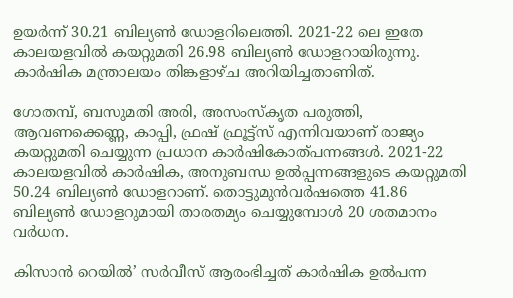ഉയര്‍ന്ന് 30.21 ബില്യണ്‍ ഡോളറിലെത്തി. 2021-22 ലെ ഇതേ കാലയളവില്‍ കയറ്റുമതി 26.98 ബില്യണ്‍ ഡോളറായിരുന്നു. കാര്‍ഷിക മന്ത്രാലയം തിങ്കളാഴ്ച അറിയിച്ചതാണിത്.

ഗോതമ്പ്, ബസുമതി അരി, അസംസ്‌കൃത പരുത്തി, ആവണക്കെണ്ണ, കാപ്പി, ഫ്രഷ് ഫ്രൂട്ട്സ് എന്നിവയാണ് രാജ്യം കയറ്റുമതി ചെയ്യുന്ന പ്രധാന കാര്‍ഷികോത്പന്നങ്ങള്‍. 2021-22 കാലയളവില്‍ കാര്‍ഷിക, അനുബന്ധ ഉല്‍പ്പന്നങ്ങളുടെ കയറ്റുമതി 50.24 ബില്യണ്‍ ഡോളറാണ്. തൊട്ടുമുന്‍വര്‍ഷത്തെ 41.86 ബില്യണ്‍ ഡോളറുമായി താരതമ്യം ചെയ്യുമ്പോള്‍ 20 ശതമാനം വര്‍ധന.

കിസാന്‍ റെയില്‍’ സര്‍വീസ് ആരംഭിച്ചത് കാര്‍ഷിക ഉല്‍പന്ന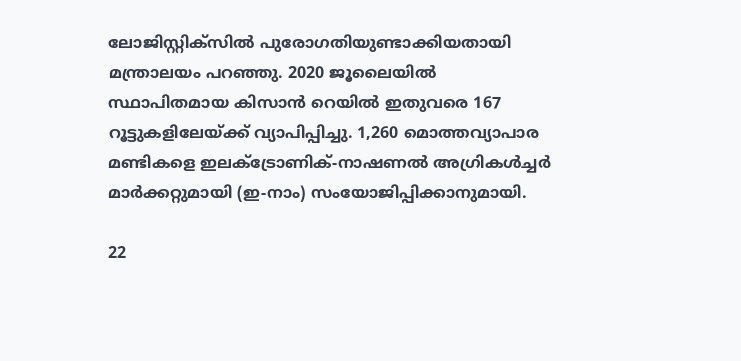ലോജിസ്റ്റിക്‌സില്‍ പുരോഗതിയുണ്ടാക്കിയതായി മന്ത്രാലയം പറഞ്ഞു. 2020 ജൂലൈയില്‍ സ്ഥാപിതമായ കിസാന്‍ റെയില്‍ ഇതുവരെ 167 റൂട്ടുകളിലേയ്ക്ക് വ്യാപിപ്പിച്ചു. 1,260 മൊത്തവ്യാപാര മണ്ടികളെ ഇലക്ട്രോണിക്-നാഷണല്‍ അഗ്രികള്‍ച്ചര്‍ മാര്‍ക്കറ്റുമായി (ഇ-നാം) സംയോജിപ്പിക്കാനുമായി.

22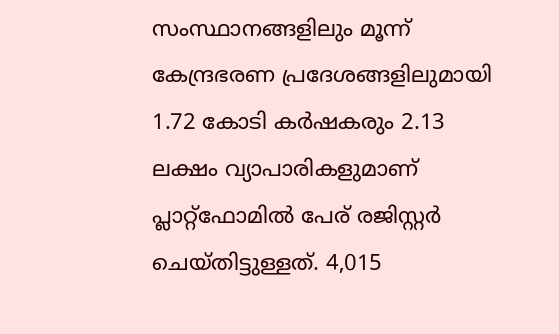സംസ്ഥാനങ്ങളിലും മൂന്ന് കേന്ദ്രഭരണ പ്രദേശങ്ങളിലുമായി 1.72 കോടി കര്‍ഷകരും 2.13 ലക്ഷം വ്യാപാരികളുമാണ് പ്ലാറ്റ്ഫോമില്‍ പേര് രജിസ്റ്റര്‍ ചെയ്തിട്ടുള്ളത്. 4,015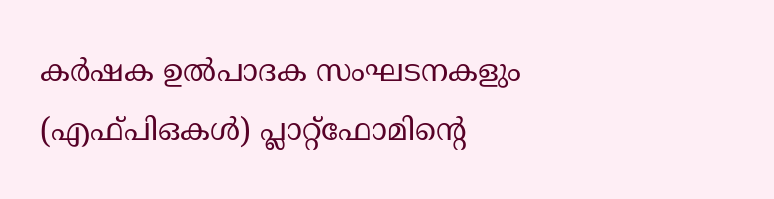കര്‍ഷക ഉല്‍പാദക സംഘടനകളും (എഫ്പിഒകള്‍) പ്ലാറ്റ്‌ഫോമിന്റെ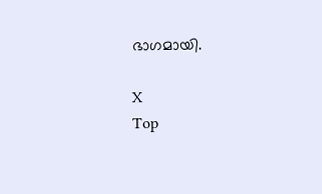ഭാഗമായി.

X
Top